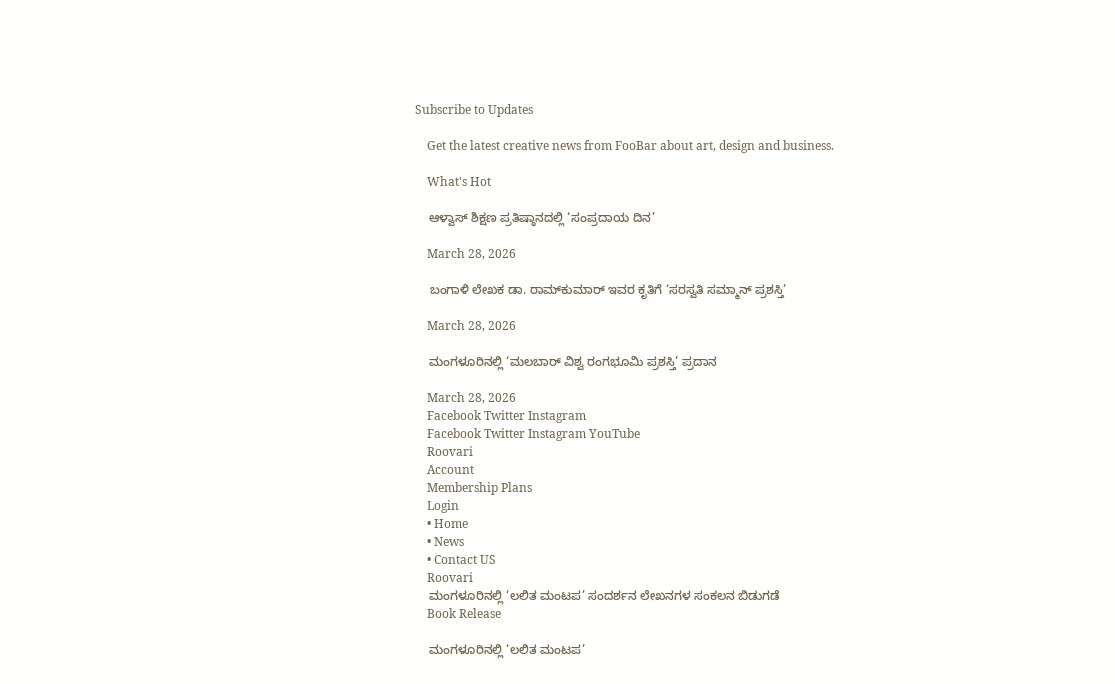Subscribe to Updates

    Get the latest creative news from FooBar about art, design and business.

    What's Hot

    ಆಳ್ವಾಸ್ ಶಿಕ್ಷಣ ಪ್ರತಿಷ್ಠಾನದಲ್ಲಿ ‘ಸಂಪ್ರದಾಯ ದಿನ’

    March 28, 2026

    ಬಂಗಾಳಿ ಲೇಖಕ ಡಾ. ರಾಮ್‌ಕುಮಾ‌ರ್ ಇವರ ಕೃತಿಗೆ ‘ಸರಸ್ವತಿ ಸಮ್ಮಾನ್ ಪ್ರಶಸ್ತಿ’

    March 28, 2026

    ಮಂಗಳೂರಿನಲ್ಲಿ ‘ಮಲಬಾರ್ ವಿಶ್ವ ರಂಗಭೂಮಿ ಪ್ರಶಸ್ತಿ’ ಪ್ರದಾನ

    March 28, 2026
    Facebook Twitter Instagram
    Facebook Twitter Instagram YouTube
    Roovari
    Account
    Membership Plans
    Login
    • Home
    • News
    • Contact US
    Roovari
    ಮಂಗಳೂರಿನಲ್ಲಿ ‘ಲಲಿತ ಮಂಟಪ’ ಸಂದರ್ಶನ ಲೇಖನಗಳ ಸಂಕಲನ ಬಿಡುಗಡೆ
    Book Release

    ಮಂಗಳೂರಿನಲ್ಲಿ ‘ಲಲಿತ ಮಂಟಪ’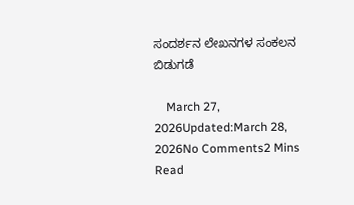ಸಂದರ್ಶನ ಲೇಖನಗಳ ಸಂಕಲನ ಬಿಡುಗಡೆ

    March 27, 2026Updated:March 28, 2026No Comments2 Mins Read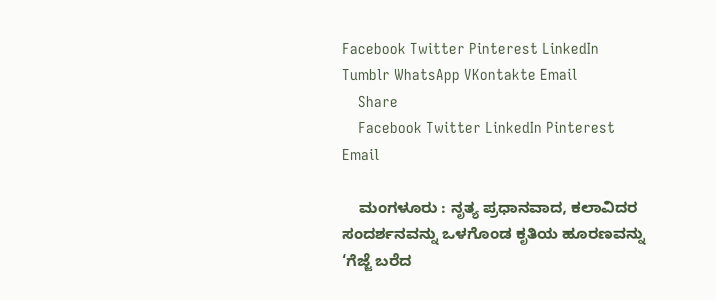Facebook Twitter Pinterest LinkedIn Tumblr WhatsApp VKontakte Email
    Share
    Facebook Twitter LinkedIn Pinterest Email

    ಮಂಗಳೂರು : ನೃತ್ಯ ಪ್ರಧಾನವಾದ, ಕಲಾವಿದರ ಸಂದರ್ಶನವನ್ನು ಒಳಗೊಂಡ ಕೃತಿಯ ಹೂರಣವನ್ನು ‘ಗೆಜ್ಜೆ ಬರೆದ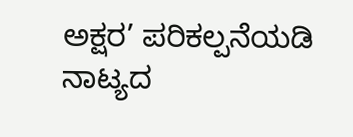ಅಕ್ಷರ’ ಪರಿಕಲ್ಪನೆಯಡಿ ನಾಟ್ಯದ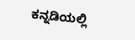ಕನ್ನಡಿಯಲ್ಲಿ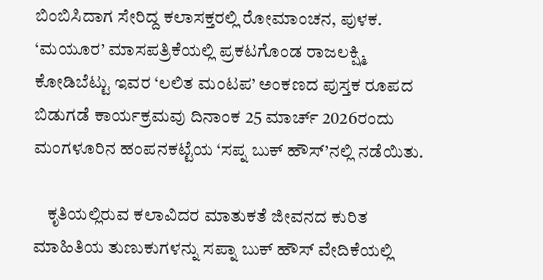ಬಿಂಬಿಸಿದಾಗ ಸೇರಿದ್ದ ಕಲಾಸಕ್ತರಲ್ಲಿ ರೋಮಾಂಚನ, ಪುಳಕ. ‘ಮಯೂರ’ ಮಾಸಪತ್ರಿಕೆಯಲ್ಲಿ ಪ್ರಕಟಗೊಂಡ ರಾಜಲಕ್ಷ್ಮಿ ಕೋಡಿಬೆಟ್ಟು ಇವರ ‘ಲಲಿತ ಮಂಟಪ’ ಅಂಕಣದ ಪುಸ್ತಕ ರೂಪದ ಬಿಡುಗಡೆ ಕಾರ್ಯಕ್ರಮವು ದಿನಾಂಕ 25 ಮಾರ್ಚ್ 2026ರಂದು ಮಂಗಳೂರಿನ ಹಂಪನಕಟ್ಟೆಯ ‘ಸಪ್ನ ಬುಕ್ ಹೌಸ್’ನಲ್ಲಿ ನಡೆಯಿತು.

    ಕೃತಿಯಲ್ಲಿರುವ ಕಲಾವಿದರ ಮಾತುಕತೆ ಜೀವನದ ಕುರಿತ ಮಾಹಿತಿಯ ತುಣುಕುಗಳನ್ನು ಸಪ್ನಾ ಬುಕ್‌ ಹೌಸ್ ವೇದಿಕೆಯಲ್ಲಿ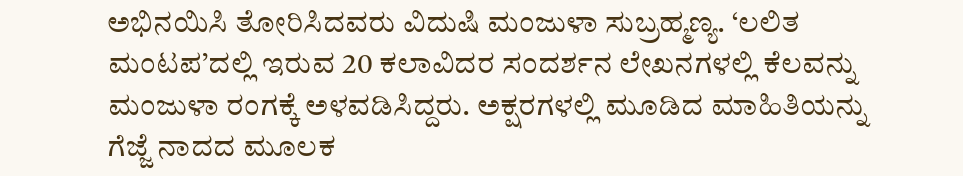ಅಭಿನಯಿಸಿ ತೋರಿಸಿದವರು ವಿದುಷಿ ಮಂಜುಳಾ ಸುಬ್ರಹ್ಮಣ್ಯ. ‘ಲಲಿತ ಮಂಟಪ’ದಲ್ಲಿ ಇರುವ 20 ಕಲಾವಿದರ ಸಂದರ್ಶನ ಲೇಖನಗಳಲ್ಲಿ ಕೆಲವನ್ನು ಮಂಜುಳಾ ರಂಗಕ್ಕೆ ಅಳವಡಿಸಿದ್ದರು. ಅಕ್ಷರಗಳಲ್ಲಿ ಮೂಡಿದ ಮಾಹಿತಿಯನ್ನು ಗೆಜ್ಜೆ ನಾದದ ಮೂಲಕ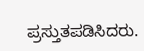ಪ್ರಸ್ತುತಪಡಿಸಿದರು.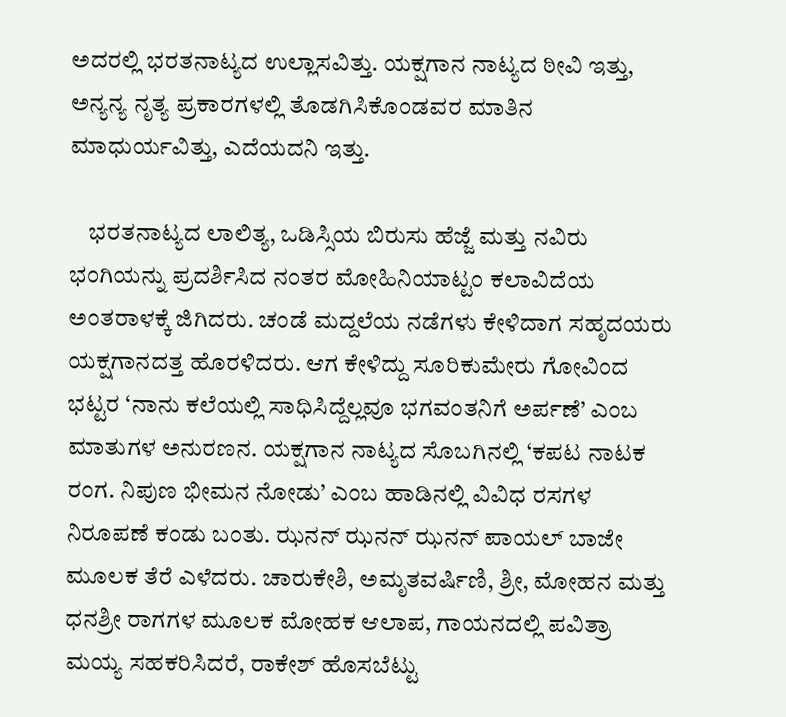ಅದರಲ್ಲಿ ಭರತನಾಟ್ಯದ ಉಲ್ಲಾಸವಿತ್ತು. ಯಕ್ಷಗಾನ ನಾಟ್ಯದ ಠೀವಿ ಇತ್ತು, ಅನ್ಯನ್ಯ ನೃತ್ಯ ಪ್ರಕಾರಗಳಲ್ಲಿ ತೊಡಗಿಸಿಕೊಂಡವರ ಮಾತಿನ ಮಾಧುರ್ಯವಿತ್ತು, ಎದೆಯದನಿ ಇತ್ತು.

    ಭರತನಾಟ್ಯದ ಲಾಲಿತ್ಯ, ಒಡಿಸ್ಸಿಯ ಬಿರುಸು ಹೆಜ್ಜೆ ಮತ್ತು ನವಿರು ಭಂಗಿಯನ್ನು ಪ್ರದರ್ಶಿಸಿದ ನಂತರ ಮೋಹಿನಿಯಾಟ್ಟಂ ಕಲಾವಿದೆಯ ಅಂತರಾಳಕ್ಕೆ ಜಿಗಿದರು. ಚಂಡೆ ಮದ್ದಲೆಯ ನಡೆಗಳು ಕೇಳಿದಾಗ ಸಹೃದಯರು ಯಕ್ಷಗಾನದತ್ತ ಹೊರಳಿದರು. ಆಗ ಕೇಳಿದ್ದು ಸೂರಿಕುಮೇರು ಗೋವಿಂದ ಭಟ್ಟರ ‘ನಾನು ಕಲೆಯಲ್ಲಿ ಸಾಧಿಸಿದ್ದೆಲ್ಲವೂ ಭಗವಂತನಿಗೆ ಅರ್ಪಣೆ’ ಎಂಬ ಮಾತುಗಳ ಅನುರಣನ. ಯಕ್ಷಗಾನ ನಾಟ್ಯದ ಸೊಬಗಿನಲ್ಲಿ ‘ಕಪಟ ನಾಟಕ ರಂಗ. ನಿಪುಣ ಭೀಮನ ನೋಡು’ ಎಂಬ ಹಾಡಿನಲ್ಲಿ ವಿವಿಧ ರಸಗಳ ನಿರೂಪಣೆ ಕಂಡು ಬಂತು. ಝನನ್ ಝನನ್ ಝನನ್ ಪಾಯಲ್ ಬಾಜೇ ಮೂಲಕ ತೆರೆ ಎಳೆದರು. ಚಾರುಕೇಶಿ, ಅಮೃತವರ್ಷಿಣಿ, ಶ್ರೀ, ಮೋಹನ ಮತ್ತು ಧನಶ್ರೀ ರಾಗಗಳ ಮೂಲಕ ಮೋಹಕ ಆಲಾಪ, ಗಾಯನದಲ್ಲಿ ಪವಿತ್ರಾ ಮಯ್ಯ ಸಹಕರಿಸಿದರೆ, ರಾಕೇಶ್ ಹೊಸಬೆಟ್ಟು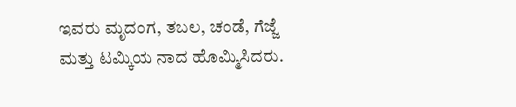ಇವರು ಮೃದಂಗ, ತಬಲ, ಚಂಡೆ, ಗೆಜ್ಜೆ ಮತ್ತು ಟಮ್ಕಿಯ ನಾದ ಹೊಮ್ಮಿಸಿದರು.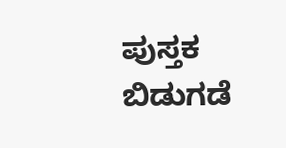ಪುಸ್ತಕ ಬಿಡುಗಡೆ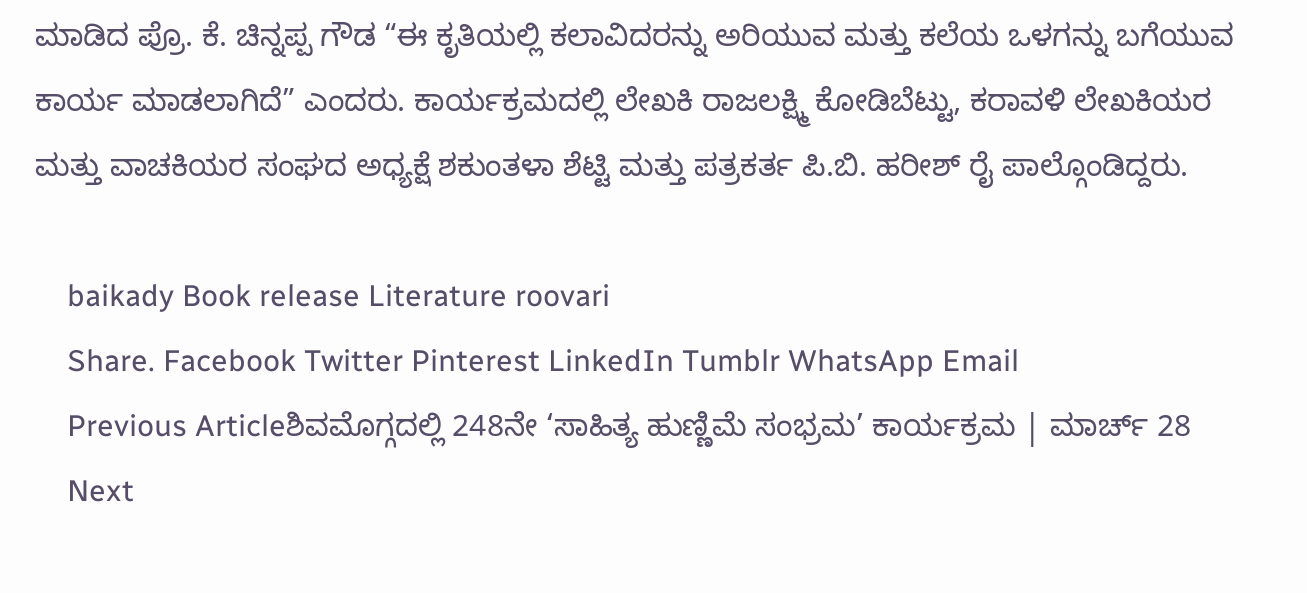ಮಾಡಿದ ಪ್ರೊ. ಕೆ. ಚಿನ್ನಪ್ಪ ಗೌಡ “ಈ ಕೃತಿಯಲ್ಲಿ ಕಲಾವಿದರನ್ನು ಅರಿಯುವ ಮತ್ತು ಕಲೆಯ ಒಳಗನ್ನು ಬಗೆಯುವ ಕಾರ್ಯ ಮಾಡಲಾಗಿದೆ” ಎಂದರು. ಕಾರ್ಯಕ್ರಮದಲ್ಲಿ ಲೇಖಕಿ ರಾಜಲಕ್ಷ್ಮಿ ಕೋಡಿಬೆಟ್ಟು, ಕರಾವಳಿ ಲೇಖಕಿಯರ ಮತ್ತು ವಾಚಕಿಯರ ಸಂಘದ ಅಧ್ಯಕ್ಷೆ ಶಕುಂತಳಾ ಶೆಟ್ಟಿ ಮತ್ತು ಪತ್ರಕರ್ತ ಪಿ.ಬಿ. ಹರೀಶ್‌ ರೈ ಪಾಲ್ಗೊಂಡಿದ್ದರು.

    baikady Book release Literature roovari
    Share. Facebook Twitter Pinterest LinkedIn Tumblr WhatsApp Email
    Previous Articleಶಿವಮೊಗ್ಗದಲ್ಲಿ 248ನೇ ‘ಸಾಹಿತ್ಯ ಹುಣ್ಣಿಮೆ ಸಂಭ್ರಮ’ ಕಾರ್ಯಕ್ರಮ | ಮಾರ್ಚ್ 28
    Next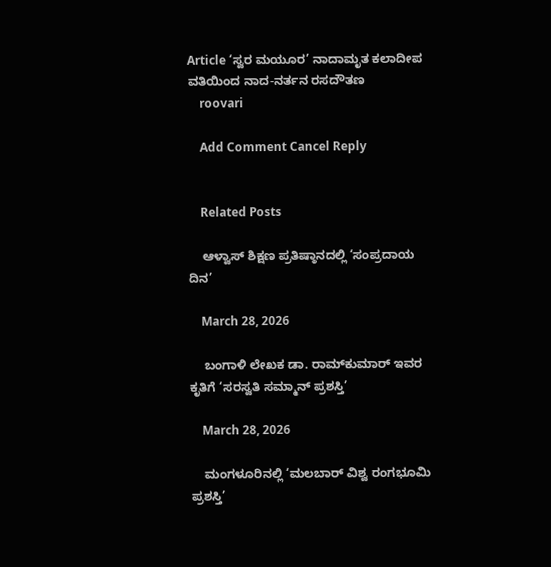Article ‘ಸ್ವರ ಮಯೂರ’ ನಾದಾಮೃತ ಕಲಾದೀಪ ವತಿಯಿಂದ ನಾದ-ನರ್ತನ ರಸದೌತಣ
    roovari

    Add Comment Cancel Reply


    Related Posts

    ಆಳ್ವಾಸ್ ಶಿಕ್ಷಣ ಪ್ರತಿಷ್ಠಾನದಲ್ಲಿ ‘ಸಂಪ್ರದಾಯ ದಿನ’

    March 28, 2026

    ಬಂಗಾಳಿ ಲೇಖಕ ಡಾ. ರಾಮ್‌ಕುಮಾ‌ರ್ ಇವರ ಕೃತಿಗೆ ‘ಸರಸ್ವತಿ ಸಮ್ಮಾನ್ ಪ್ರಶಸ್ತಿ’

    March 28, 2026

    ಮಂಗಳೂರಿನಲ್ಲಿ ‘ಮಲಬಾರ್ ವಿಶ್ವ ರಂಗಭೂಮಿ ಪ್ರಶಸ್ತಿ’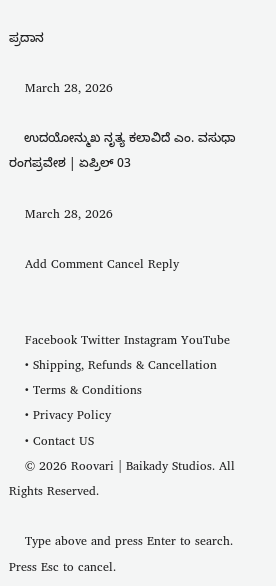ಪ್ರದಾನ

    March 28, 2026

    ಉದಯೋನ್ಮುಖ ನೃತ್ಯ ಕಲಾವಿದೆ ಎಂ. ವಸುಧಾ ರಂಗಪ್ರವೇಶ | ಏಪ್ರಿಲ್ 03

    March 28, 2026

    Add Comment Cancel Reply


    Facebook Twitter Instagram YouTube
    • Shipping, Refunds & Cancellation
    • Terms & Conditions
    • Privacy Policy
    • Contact US
    © 2026 Roovari | Baikady Studios. All Rights Reserved.

    Type above and press Enter to search. Press Esc to cancel.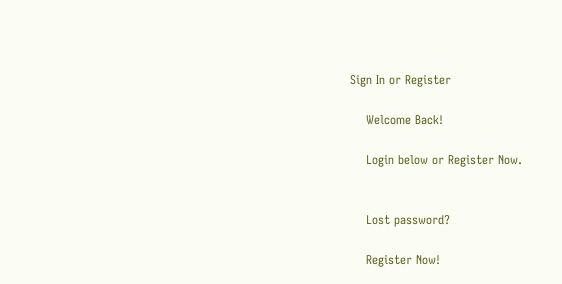Sign In or Register

    Welcome Back!

    Login below or Register Now.


    Lost password?

    Register Now!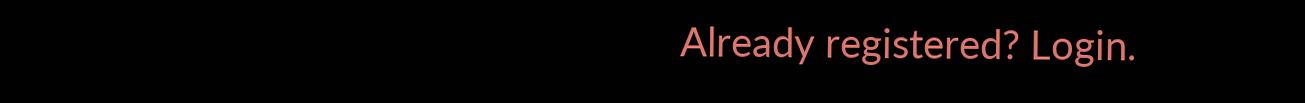Already registered? Login.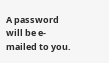A password will be e-mailed to you.